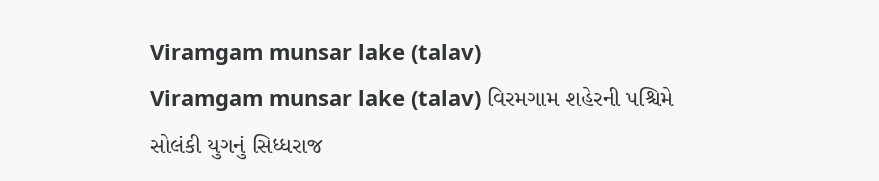Viramgam munsar lake (talav)
Viramgam munsar lake (talav) વિરમગામ શહેરની પશ્ચિમે સોલંકી યુગનું સિધ્ધરાજ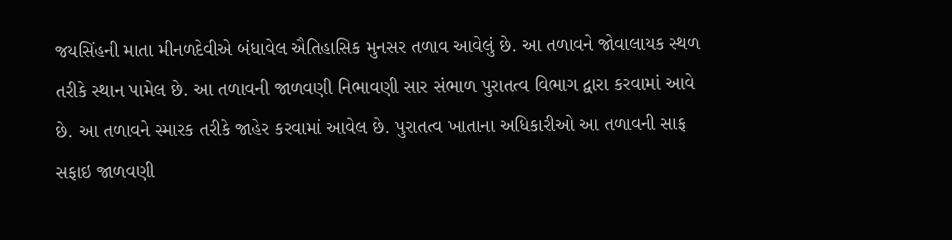જયસિંહની માતા મીનળદેવીએ બંધાવેલ ઐતિહાસિક મુનસર તળાવ આવેલું છે. આ તળાવને જોવાલાયક સ્થળ તરીકે સ્થાન પામેલ છે. આ તળાવની જાળવણી નિભાવણી સાર સંભાળ પુરાતત્વ વિભાગ દ્વારા કરવામાં આવે છે. આ તળાવને સ્મારક તરીકે જાહેર કરવામાં આવેલ છે. પુરાતત્વ ખાતાના અધિકારીઓ આ તળાવની સાફ સફાઇ જાળવણી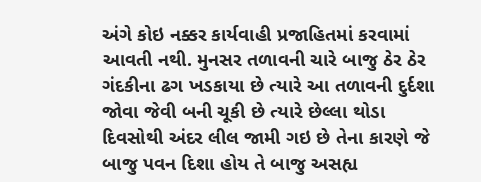અંગે કોઇ નક્કર કાર્યવાહી પ્રજાહિતમાં કરવામાં આવતી નથી. મુનસર તળાવની ચારે બાજુ ઠેર ઠેર ગંદકીના ઢગ ખડકાયા છે ત્યારે આ તળાવની દુર્દશા જોવા જેવી બની ચૂકી છે ત્યારે છેલ્લા થોડા દિવસોથી અંદર લીલ જામી ગઇ છે તેના કારણે જે બાજુ પવન દિશા હોય તે બાજુ અસહ્ય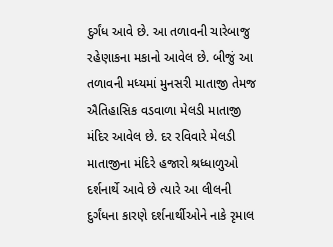દુર્ગંધ આવે છે. આ તળાવની ચારેબાજુ રહેણાકના મકાનો આવેલ છે. બીજું આ તળાવની મધ્યમાં મુનસરી માતાજી તેમજ ઐતિહાસિક વડવાળા મેલડી માતાજી મંદિર આવેલ છે. દર રવિવારે મેલડી માતાજીના મંદિરે હજારો શ્રધ્ધાળુઓ દર્શનાર્થે આવે છે ત્યારે આ લીલની દુર્ગંધના કારણે દર્શનાર્થીઓને નાકે રૃમાલ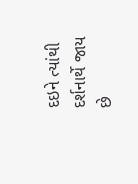દઇને ત્યાંથી દર્શનાર્થે જાય છે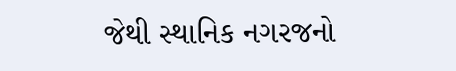જેથી સ્થાનિક નગરજનો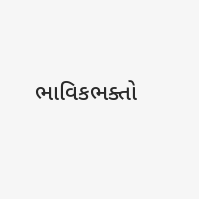ભાવિકભક્તો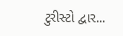ટુરીસ્ટો દ્વાર...